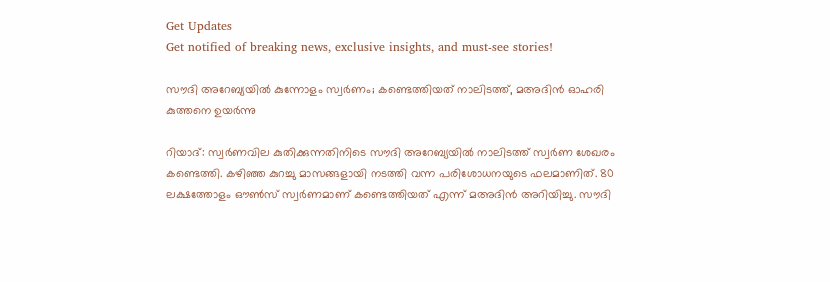Get Updates
Get notified of breaking news, exclusive insights, and must-see stories!

സൗദി അറേബ്യയില്‍ കുന്നോളം സ്വര്‍ണം; കണ്ടെത്തിയത് നാലിടത്ത്, മഅദിന്‍ ഓഹരി കുത്തനെ ഉയര്‍ന്നു

റിയാദ്: സ്വര്‍ണവില കുതിക്കുന്നതിനിടെ സൗദി അറേബ്യയില്‍ നാലിടത്ത് സ്വര്‍ണ ശേഖരം കണ്ടെത്തി. കഴിഞ്ഞ കുറച്ചു മാസങ്ങളായി നടത്തി വന്ന പരിശോധനയുടെ ഫലമാണിത്. 80 ലക്ഷത്തോളം ഔണ്‍സ് സ്വര്‍ണമാണ് കണ്ടെത്തിയത് എന്ന് മഅദിന്‍ അറിയിച്ചു. സൗദി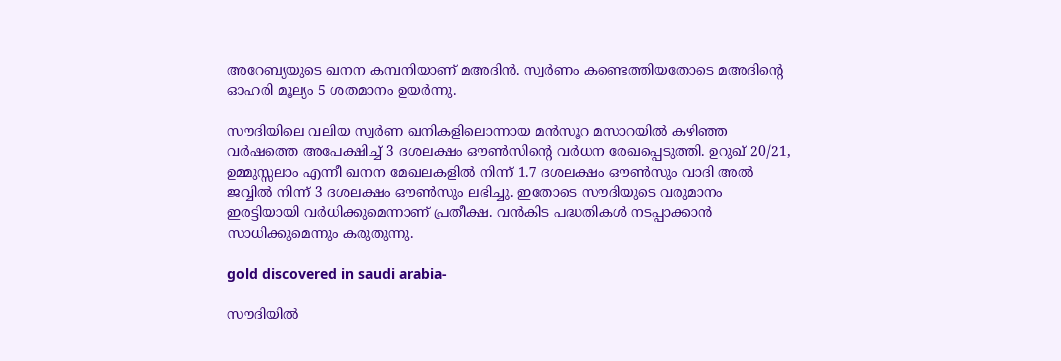അറേബ്യയുടെ ഖനന കമ്പനിയാണ് മഅദിന്‍. സ്വര്‍ണം കണ്ടെത്തിയതോടെ മഅദിന്റെ ഓഹരി മൂല്യം 5 ശതമാനം ഉയര്‍ന്നു.

സൗദിയിലെ വലിയ സ്വര്‍ണ ഖനികളിലൊന്നായ മന്‍സൂറ മസാറയില്‍ കഴിഞ്ഞ വര്‍ഷത്തെ അപേക്ഷിച്ച് 3 ദശലക്ഷം ഔണ്‍സിന്റെ വര്‍ധന രേഖപ്പെടുത്തി. ഉറുഖ് 20/21, ഉമ്മുസ്സലാം എന്നീ ഖനന മേഖലകളില്‍ നിന്ന് 1.7 ദശലക്ഷം ഔണ്‍സും വാദി അല്‍ ജവ്വില്‍ നിന്ന് 3 ദശലക്ഷം ഔണ്‍സും ലഭിച്ചു. ഇതോടെ സൗദിയുടെ വരുമാനം ഇരട്ടിയായി വര്‍ധിക്കുമെന്നാണ് പ്രതീക്ഷ. വന്‍കിട പദ്ധതികള്‍ നടപ്പാക്കാന്‍ സാധിക്കുമെന്നും കരുതുന്നു.

gold discovered in saudi arabia-

സൗദിയില്‍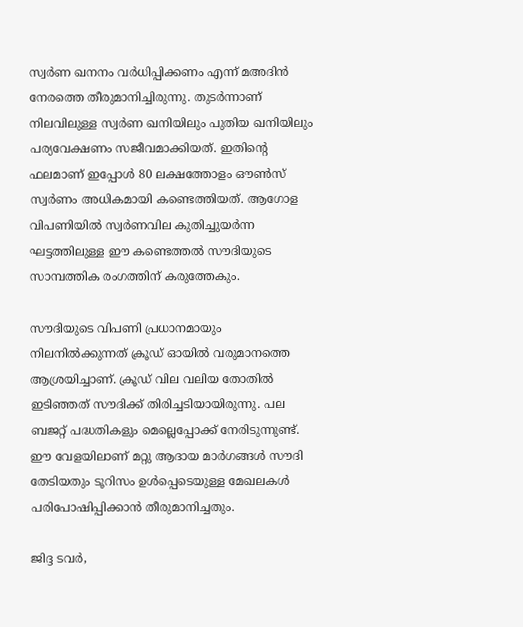സ്വര്‍ണ ഖനനം വര്‍ധിപ്പിക്കണം എന്ന് മഅദിന്‍ നേരത്തെ തീരുമാനിച്ചിരുന്നു. തുടര്‍ന്നാണ് നിലവിലുള്ള സ്വര്‍ണ ഖനിയിലും പുതിയ ഖനിയിലും പര്യവേക്ഷണം സജീവമാക്കിയത്. ഇതിന്റെ ഫലമാണ് ഇപ്പോള്‍ 80 ലക്ഷത്തോളം ഔണ്‍സ് സ്വര്‍ണം അധികമായി കണ്ടെത്തിയത്. ആഗോള വിപണിയില്‍ സ്വര്‍ണവില കുതിച്ചുയര്‍ന്ന ഘട്ടത്തിലുള്ള ഈ കണ്ടെത്തല്‍ സൗദിയുടെ സാമ്പത്തിക രംഗത്തിന് കരുത്തേകും.

സൗദിയുടെ വിപണി പ്രധാനമായും നിലനില്‍ക്കുന്നത് ക്രൂഡ് ഓയില്‍ വരുമാനത്തെ ആശ്രയിച്ചാണ്. ക്രൂഡ് വില വലിയ തോതില്‍ ഇടിഞ്ഞത് സൗദിക്ക് തിരിച്ചടിയായിരുന്നു. പല ബജറ്റ് പദ്ധതികളും മെല്ലെപ്പോക്ക് നേരിടുന്നുണ്ട്. ഈ വേളയിലാണ് മറ്റു ആദായ മാര്‍ഗങ്ങള്‍ സൗദി തേടിയതും ടൂറിസം ഉള്‍പ്പെടെയുള്ള മേഖലകള്‍ പരിപോഷിപ്പിക്കാന്‍ തീരുമാനിച്ചതും.

ജിദ്ദ ടവര്‍,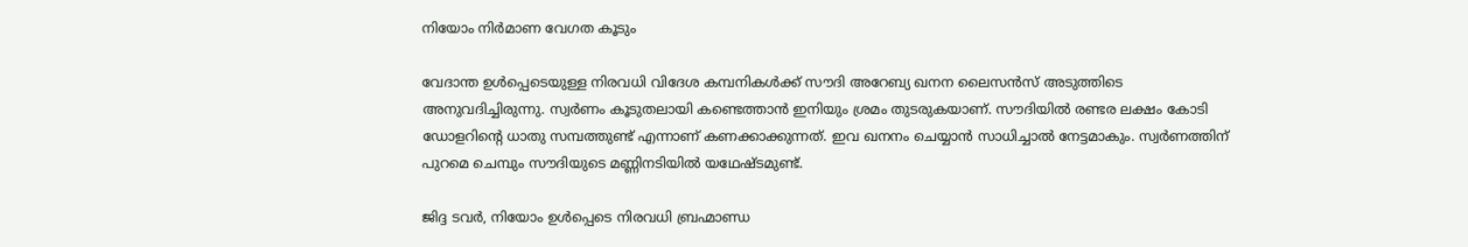നിയോം നിര്‍മാണ വേഗത കൂടും

വേദാന്ത ഉള്‍പ്പെടെയുള്ള നിരവധി വിദേശ കമ്പനികള്‍ക്ക് സൗദി അറേബ്യ ഖനന ലൈസന്‍സ് അടുത്തിടെ അനുവദിച്ചിരുന്നു. സ്വര്‍ണം കൂടുതലായി കണ്ടെത്താന്‍ ഇനിയും ശ്രമം തുടരുകയാണ്. സൗദിയില്‍ രണ്ടര ലക്ഷം കോടി ഡോളറിന്റെ ധാതു സമ്പത്തുണ്ട് എന്നാണ് കണക്കാക്കുന്നത്. ഇവ ഖനനം ചെയ്യാന്‍ സാധിച്ചാല്‍ നേട്ടമാകും. സ്വര്‍ണത്തിന് പുറമെ ചെമ്പും സൗദിയുടെ മണ്ണിനടിയില്‍ യഥേഷ്ടമുണ്ട്.

ജിദ്ദ ടവര്‍, നിയോം ഉള്‍പ്പെടെ നിരവധി ബ്രഹ്മാണ്ഡ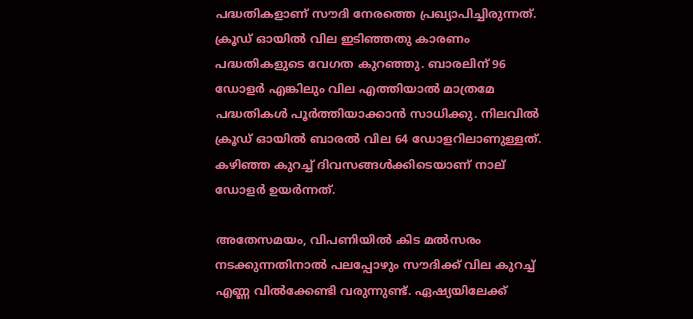പദ്ധതികളാണ് സൗദി നേരത്തെ പ്രഖ്യാപിച്ചിരുന്നത്. ക്രൂഡ് ഓയില്‍ വില ഇടിഞ്ഞതു കാരണം പദ്ധതികളുടെ വേഗത കുറഞ്ഞു. ബാരലിന് 96 ഡോളര്‍ എങ്കിലും വില എത്തിയാല്‍ മാത്രമേ പദ്ധതികള്‍ പൂര്‍ത്തിയാക്കാന്‍ സാധിക്കു. നിലവില്‍ ക്രൂഡ് ഓയില്‍ ബാരല്‍ വില 64 ഡോളറിലാണുള്ളത്. കഴിഞ്ഞ കുറച്ച് ദിവസങ്ങള്‍ക്കിടെയാണ് നാല് ഡോളര്‍ ഉയര്‍ന്നത്.

അതേസമയം, വിപണിയില്‍ കിട മല്‍സരം നടക്കുന്നതിനാല്‍ പലപ്പോഴും സൗദിക്ക് വില കുറച്ച് എണ്ണ വില്‍ക്കേണ്ടി വരുന്നുണ്ട്. ഏഷ്യയിലേക്ക്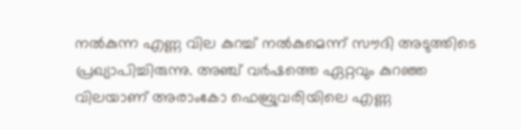നല്‍കുന്ന എണ്ണ വില കുറച്ച് നല്‍കുമെന്ന് സൗദി അടുത്തിടെ പ്രഖ്യാപിച്ചിരുന്നു. അഞ്ച് വര്‍ഷത്തെ ഏറ്റവും കുറഞ്ഞ വിലയാണ് അരാംകോ ഫെബ്രുവരിയിലെ എണ്ണ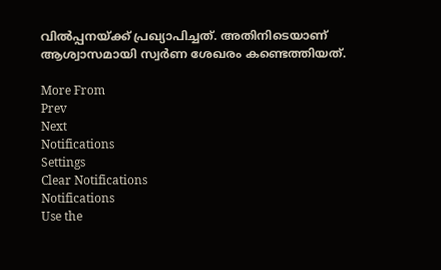വില്‍പ്പനയ്ക്ക് പ്രഖ്യാപിച്ചത്. അതിനിടെയാണ് ആശ്വാസമായി സ്വര്‍ണ ശേഖരം കണ്ടെത്തിയത്.

More From
Prev
Next
Notifications
Settings
Clear Notifications
Notifications
Use the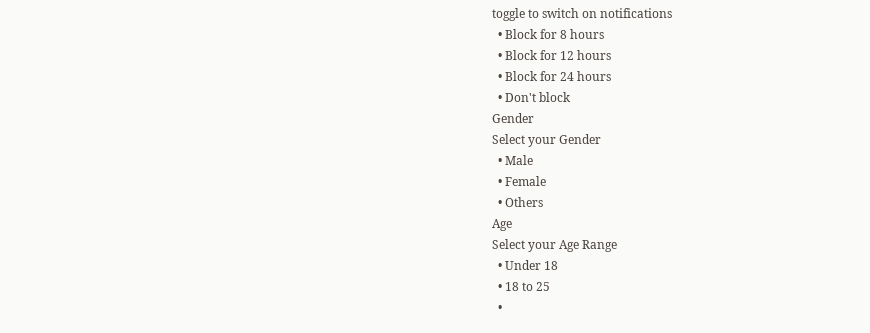toggle to switch on notifications
  • Block for 8 hours
  • Block for 12 hours
  • Block for 24 hours
  • Don't block
Gender
Select your Gender
  • Male
  • Female
  • Others
Age
Select your Age Range
  • Under 18
  • 18 to 25
  •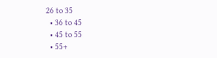26 to 35
  • 36 to 45
  • 45 to 55
  • 55+